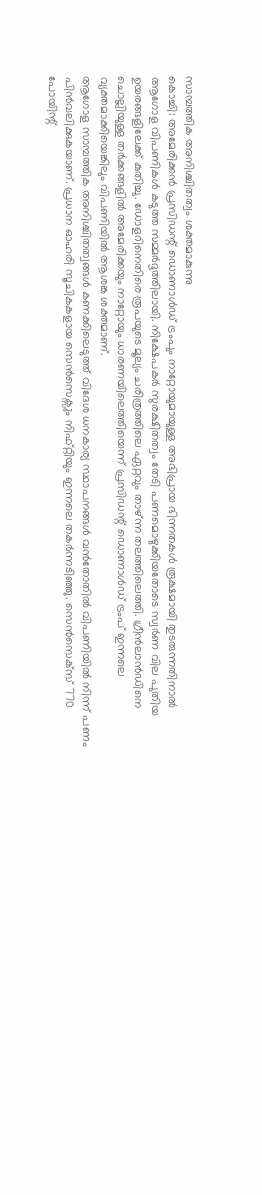സാമ്പത്തിക അനിശ്ചിതത്വം ശക്തമാകുന്നു
കൊച്ചി: അമേരിക്കൻ പ്രസിഡന്റ് ഡൊണാൾഡ് ട്രംപും നാറ്റോയുമായുള്ള അഭിപ്രായ ഭിന്നതകൾ രൂക്ഷമായി തുടരുന്നതിനാൽ ആഗോള വിപണികൾ കടുത്ത സമ്മർദ്ദത്തിലായി. നിക്ഷേപകർ സുരക്ഷിതത്വം തേടി പണമൊഴുക്കിയതോടെ സ്വർണ വില പുതിയ ഉയരങ്ങളിലേക്ക് കുതിച്ചു. ഡോളറിനെതിരെ രൂപയുടെ മൂല്യം ചരിത്രത്തിലെ ഏറ്റവും താഴ്ന്ന തലത്തിലെത്തി. ഗ്രീൻലാൻഡിനെ ചൊല്ലിയുള്ള തർക്കങ്ങളിൽ അമേരിക്കയും നാറ്റോയും ധാരണയിലെത്തിയെന്ന് പ്രസിഡന്റ് ഡൊണാൾഡ് ട്രംപ് ഇന്നലെ വ്യക്തമാക്കിയെങ്കിലും വിപണിയിൽ ആശങ്ക ശക്തമാണ്.
ആഗോള സാമ്പത്തിക അനിശ്ചിതത്വങ്ങൾ കണക്കിലെടുത്ത് വിദേശ ധനകാര്യ സ്ഥാപനങ്ങൾ വൻതോതിൽ വിപണിയിൽ നിന്ന് പണം പിൻവലിക്കുകയാണ്. പ്രധാന ഓഹരി സൂചികകളായ സെൻസെക്സും നിഫ്റ്റിയും ഇന്നലെ തകർന്നടിഞ്ഞു. സെൻസെക്സ് 770 പോയിന്റ്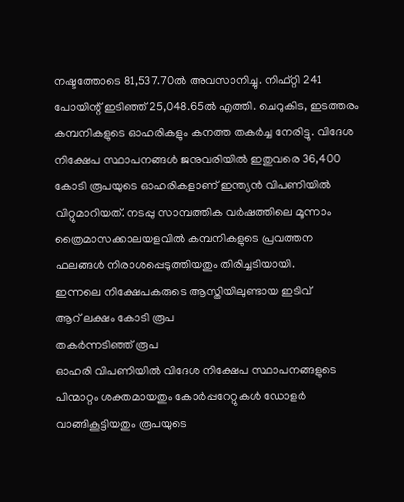നഷ്ടത്തോടെ 81,537.70ൽ അവസാനിച്ചു. നിഫ്റ്റി 241 പോയിന്റ് ഇടിഞ്ഞ് 25,048.65ൽ എത്തി. ചെറുകിട, ഇടത്തരം കമ്പനികളുടെ ഓഹരികളും കനത്ത തകർച്ച നേരിട്ടു. വിദേശ നിക്ഷേപ സ്ഥാപനങ്ങൾ ജനുവരിയിൽ ഇതുവരെ 36,400 കോടി രൂപയുടെ ഓഹരികളാണ് ഇന്ത്യൻ വിപണിയിൽ വിറ്റുമാറിയത്. നടപ്പു സാമ്പത്തിക വർഷത്തിലെ മൂന്നാം ത്രൈമാസക്കാലയളവിൽ കമ്പനികളുടെ പ്രവത്തന ഫലങ്ങൾ നിരാശപ്പെടുത്തിയതും തിരിച്ചടിയായി.
ഇന്നലെ നിക്ഷേപകരുടെ ആസ്തിയിലുണ്ടായ ഇടിവ്
ആറ് ലക്ഷം കോടി രൂപ
തകർന്നടിഞ്ഞ് രൂപ
ഓഹരി വിപണിയിൽ വിദേശ നിക്ഷേപ സ്ഥാപനങ്ങളുടെ പിന്മാറ്റം ശക്തമായതും കോർപ്പറേറ്റുകൾ ഡോളർ വാങ്ങികൂട്ടിയതും രൂപയുടെ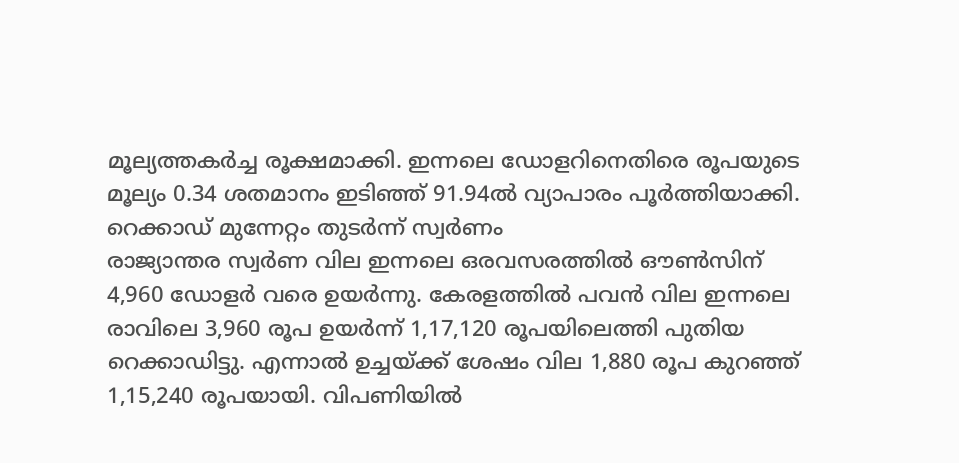മൂല്യത്തകർച്ച രൂക്ഷമാക്കി. ഇന്നലെ ഡോളറിനെതിരെ രൂപയുടെ മൂല്യം 0.34 ശതമാനം ഇടിഞ്ഞ് 91.94ൽ വ്യാപാരം പൂർത്തിയാക്കി.
റെക്കാഡ് മുന്നേറ്റം തുടർന്ന് സ്വർണം
രാജ്യാന്തര സ്വർണ വില ഇന്നലെ ഒരവസരത്തിൽ ഔൺസിന് 4,960 ഡോളർ വരെ ഉയർന്നു. കേരളത്തിൽ പവൻ വില ഇന്നലെ രാവിലെ 3,960 രൂപ ഉയർന്ന് 1,17,120 രൂപയിലെത്തി പുതിയ റെക്കാഡിട്ടു. എന്നാൽ ഉച്ചയ്ക്ക് ശേഷം വില 1,880 രൂപ കുറഞ്ഞ് 1,15,240 രൂപയായി. വിപണിയിൽ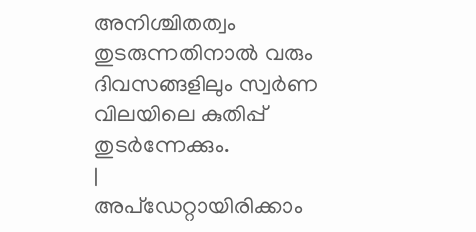അനിശ്ചിതത്വം തുടരുന്നതിനാൽ വരും ദിവസങ്ങളിലും സ്വർണ വിലയിലെ കുതിപ്പ് തുടർന്നേക്കും.
|
അപ്ഡേറ്റായിരിക്കാം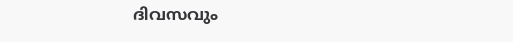ദിവസവും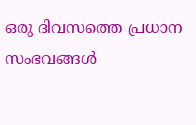ഒരു ദിവസത്തെ പ്രധാന സംഭവങ്ങൾ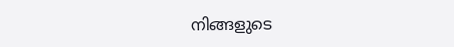നിങ്ങളുടെ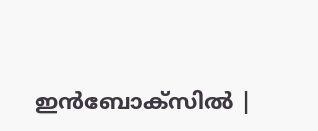ഇൻബോക്സിൽ |